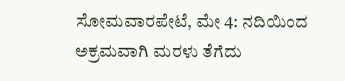ಸೋಮವಾರಪೇಟೆ, ಮೇ 4: ನದಿಯಿಂದ ಅಕ್ರಮವಾಗಿ ಮರಳು ತೆಗೆದು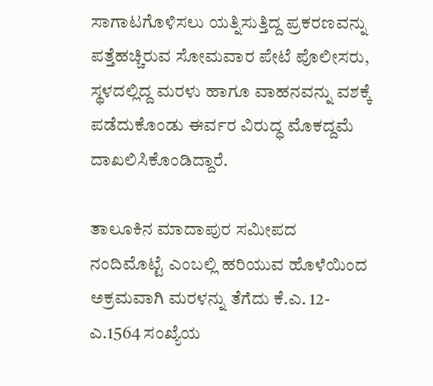ಸಾಗಾಟಗೊಳಿಸಲು ಯತ್ನಿಸುತ್ತಿದ್ದ ಪ್ರಕರಣವನ್ನು ಪತ್ತೆಹಚ್ಚಿರುವ ಸೋಮವಾರ ಪೇಟೆ ಪೊಲೀಸರು, ಸ್ಥಳದಲ್ಲಿದ್ದ ಮರಳು ಹಾಗೂ ವಾಹನವನ್ನು ವಶಕ್ಕೆ ಪಡೆದುಕೊಂಡು ಈರ್ವರ ವಿರುದ್ಧ ಮೊಕದ್ದಮೆ ದಾಖಲಿಸಿಕೊಂಡಿದ್ದಾರೆ.

ತಾಲೂಕಿನ ಮಾದಾಪುರ ಸಮೀಪದ ನಂದಿಮೊಟ್ಟೆ ಎಂಬಲ್ಲಿ ಹರಿಯುವ ಹೊಳೆಯಿಂದ ಅಕ್ರಮವಾಗಿ ಮರಳನ್ನು ತೆಗೆದು ಕೆ.ಎ. 12- ಎ.1564 ಸಂಖ್ಯೆಯ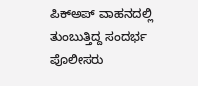ಪಿಕ್‍ಅಪ್ ವಾಹನದಲ್ಲಿ ತುಂಬುತ್ತಿದ್ದ ಸಂದರ್ಭ ಪೊಲೀಸರು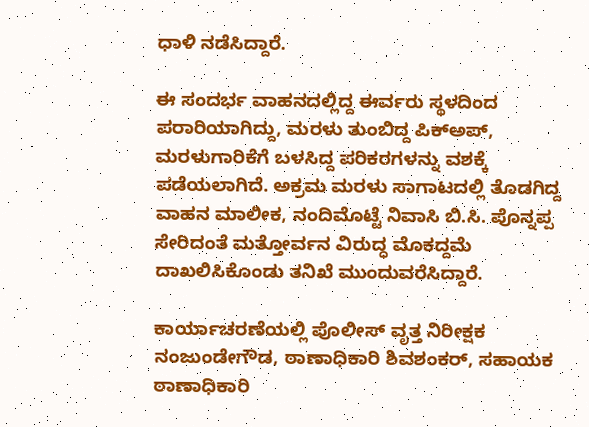ಧಾಳಿ ನಡೆಸಿದ್ದಾರೆ.

ಈ ಸಂದರ್ಭ ವಾಹನದಲ್ಲಿದ್ದ ಈರ್ವರು ಸ್ಥಳದಿಂದ ಪರಾರಿಯಾಗಿದ್ದು, ಮರಳು ತುಂಬಿದ್ದ ಪಿಕ್‍ಅಪ್, ಮರಳುಗಾರಿಕೆಗೆ ಬಳಸಿದ್ದ ಪರಿಕರಗಳನ್ನು ವಶಕ್ಕೆ ಪಡೆಯಲಾಗಿದೆ. ಅಕ್ರಮ ಮರಳು ಸಾಗಾಟದಲ್ಲಿ ತೊಡಗಿದ್ದ ವಾಹನ ಮಾಲೀಕ, ನಂದಿಮೊಟ್ಟೆ ನಿವಾಸಿ ಬಿ.ಸಿ. ಪೊನ್ನಪ್ಪ ಸೇರಿದಂತೆ ಮತ್ತೋರ್ವನ ವಿರುದ್ಧ ಮೊಕದ್ದಮೆ ದಾಖಲಿಸಿಕೊಂಡು ತನಿಖೆ ಮುಂದುವರೆಸಿದ್ದಾರೆ.

ಕಾರ್ಯಾಚರಣೆಯಲ್ಲಿ ಪೊಲೀಸ್ ವೃತ್ತ ನಿರೀಕ್ಷಕ ನಂಜುಂಡೇಗೌಡ, ಠಾಣಾಧಿಕಾರಿ ಶಿವಶಂಕರ್, ಸಹಾಯಕ ಠಾಣಾಧಿಕಾರಿ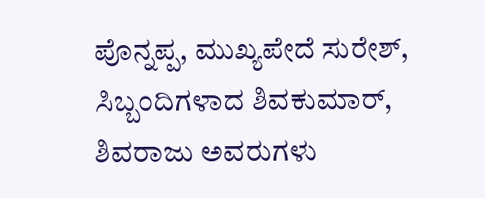ಪೊನ್ನಪ್ಪ, ಮುಖ್ಯಪೇದೆ ಸುರೇಶ್, ಸಿಬ್ಬಂದಿಗಳಾದ ಶಿವಕುಮಾರ್, ಶಿವರಾಜು ಅವರುಗಳು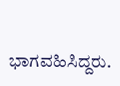ಭಾಗವಹಿಸಿದ್ದರು.